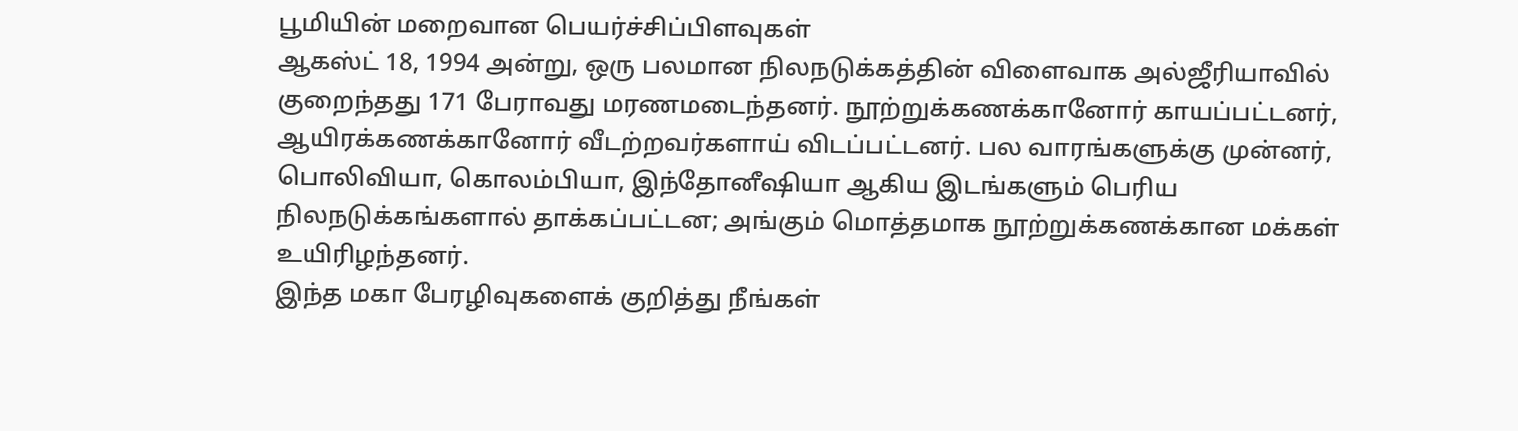பூமியின் மறைவான பெயர்ச்சிப்பிளவுகள்
ஆகஸ்ட் 18, 1994 அன்று, ஒரு பலமான நிலநடுக்கத்தின் விளைவாக அல்ஜீரியாவில் குறைந்தது 171 பேராவது மரணமடைந்தனர். நூற்றுக்கணக்கானோர் காயப்பட்டனர், ஆயிரக்கணக்கானோர் வீடற்றவர்களாய் விடப்பட்டனர். பல வாரங்களுக்கு முன்னர், பொலிவியா, கொலம்பியா, இந்தோனீஷியா ஆகிய இடங்களும் பெரிய நிலநடுக்கங்களால் தாக்கப்பட்டன; அங்கும் மொத்தமாக நூற்றுக்கணக்கான மக்கள் உயிரிழந்தனர்.
இந்த மகா பேரழிவுகளைக் குறித்து நீங்கள்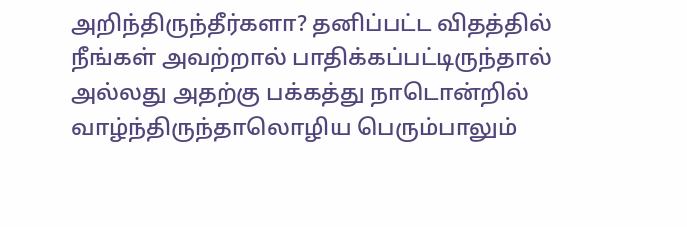அறிந்திருந்தீர்களா? தனிப்பட்ட விதத்தில் நீங்கள் அவற்றால் பாதிக்கப்பட்டிருந்தால் அல்லது அதற்கு பக்கத்து நாடொன்றில் வாழ்ந்திருந்தாலொழிய பெரும்பாலும்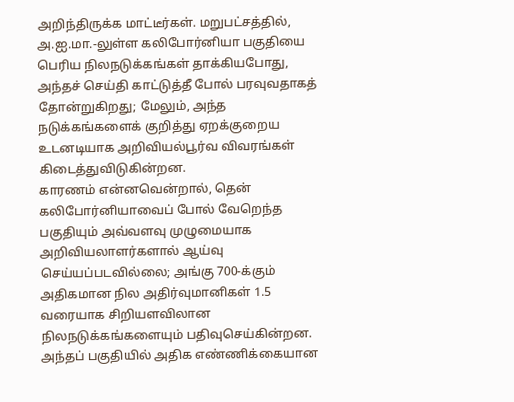அறிந்திருக்க மாட்டீர்கள். மறுபட்சத்தில், அ.ஐ.மா.-லுள்ள கலிபோர்னியா பகுதியை பெரிய நிலநடுக்கங்கள் தாக்கியபோது, அந்தச் செய்தி காட்டுத்தீ போல் பரவுவதாகத் தோன்றுகிறது; மேலும், அந்த நடுக்கங்களைக் குறித்து ஏறக்குறைய உடனடியாக அறிவியல்பூர்வ விவரங்கள் கிடைத்துவிடுகின்றன.
காரணம் என்னவென்றால், தென் கலிபோர்னியாவைப் போல் வேறெந்த பகுதியும் அவ்வளவு முழுமையாக அறிவியலாளர்களால் ஆய்வு செய்யப்படவில்லை; அங்கு 700-க்கும் அதிகமான நில அதிர்வுமானிகள் 1.5 வரையாக சிறியளவிலான நிலநடுக்கங்களையும் பதிவுசெய்கின்றன. அந்தப் பகுதியில் அதிக எண்ணிக்கையான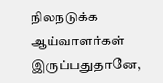நிலநடுக்க ஆய்வாளர்கள் இருப்பதுதானே,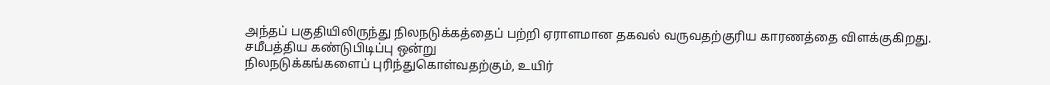அந்தப் பகுதியிலிருந்து நிலநடுக்கத்தைப் பற்றி ஏராளமான தகவல் வருவதற்குரிய காரணத்தை விளக்குகிறது.
சமீபத்திய கண்டுபிடிப்பு ஒன்று
நிலநடுக்கங்களைப் புரிந்துகொள்வதற்கும், உயிர்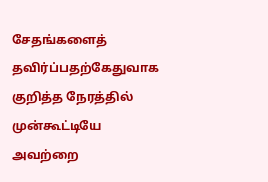சேதங்களைத் தவிர்ப்பதற்கேதுவாக குறித்த நேரத்தில் முன்கூட்டியே அவற்றை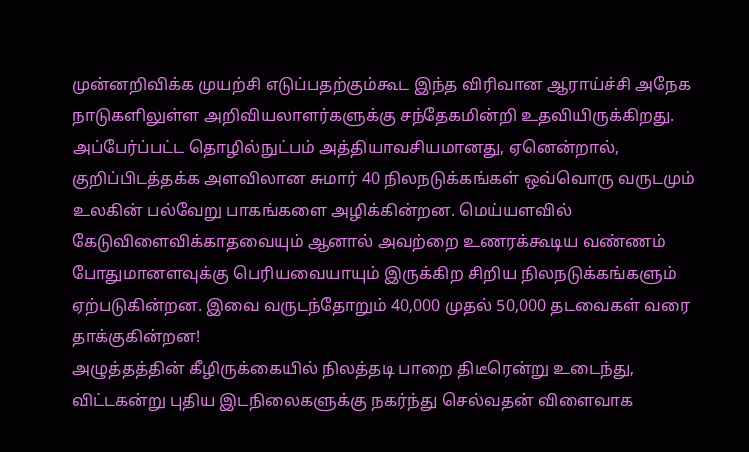முன்னறிவிக்க முயற்சி எடுப்பதற்கும்கூட இந்த விரிவான ஆராய்ச்சி அநேக நாடுகளிலுள்ள அறிவியலாளர்களுக்கு சந்தேகமின்றி உதவியிருக்கிறது. அப்பேர்ப்பட்ட தொழில்நுட்பம் அத்தியாவசியமானது, ஏனென்றால், குறிப்பிடத்தக்க அளவிலான சுமார் 40 நிலநடுக்கங்கள் ஒவ்வொரு வருடமும் உலகின் பல்வேறு பாகங்களை அழிக்கின்றன. மெய்யளவில் கேடுவிளைவிக்காதவையும் ஆனால் அவற்றை உணரக்கூடிய வண்ணம் போதுமானளவுக்கு பெரியவையாயும் இருக்கிற சிறிய நிலநடுக்கங்களும் ஏற்படுகின்றன. இவை வருடந்தோறும் 40,000 முதல் 50,000 தடவைகள் வரை தாக்குகின்றன!
அழுத்தத்தின் கீழிருக்கையில் நிலத்தடி பாறை திடீரென்று உடைந்து, விட்டகன்று புதிய இடநிலைகளுக்கு நகர்ந்து செல்வதன் விளைவாக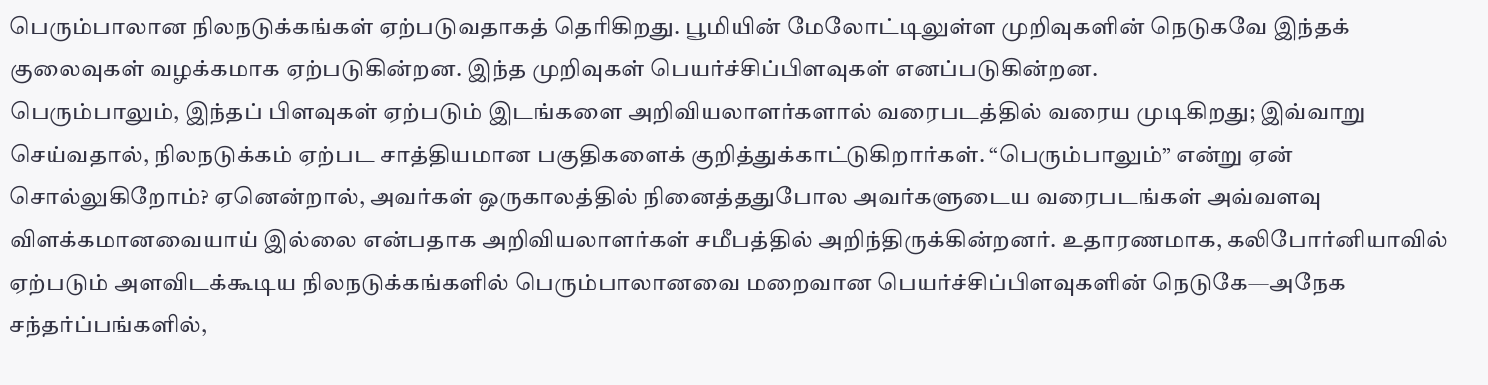பெரும்பாலான நிலநடுக்கங்கள் ஏற்படுவதாகத் தெரிகிறது. பூமியின் மேலோட்டிலுள்ள முறிவுகளின் நெடுகவே இந்தக் குலைவுகள் வழக்கமாக ஏற்படுகின்றன. இந்த முறிவுகள் பெயர்ச்சிப்பிளவுகள் எனப்படுகின்றன.
பெரும்பாலும், இந்தப் பிளவுகள் ஏற்படும் இடங்களை அறிவியலாளர்களால் வரைபடத்தில் வரைய முடிகிறது; இவ்வாறு செய்வதால், நிலநடுக்கம் ஏற்பட சாத்தியமான பகுதிகளைக் குறித்துக்காட்டுகிறார்கள். “பெரும்பாலும்” என்று ஏன் சொல்லுகிறோம்? ஏனென்றால், அவர்கள் ஒருகாலத்தில் நினைத்ததுபோல அவர்களுடைய வரைபடங்கள் அவ்வளவு விளக்கமானவையாய் இல்லை என்பதாக அறிவியலாளர்கள் சமீபத்தில் அறிந்திருக்கின்றனர். உதாரணமாக, கலிபோர்னியாவில் ஏற்படும் அளவிடக்கூடிய நிலநடுக்கங்களில் பெரும்பாலானவை மறைவான பெயர்ச்சிப்பிளவுகளின் நெடுகே—அநேக சந்தர்ப்பங்களில்,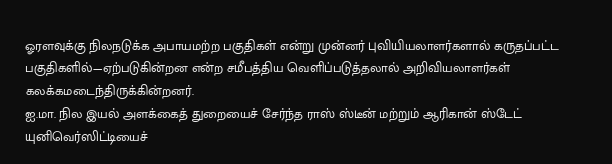ஓரளவுக்கு நிலநடுக்க அபாயமற்ற பகுதிகள் என்று முன்னர் புவியியலாளர்களால் கருதப்பட்ட பகுதிகளில்—ஏற்படுகின்றன என்ற சமீபத்திய வெளிப்படுத்தலால் அறிவியலாளர்கள் கலக்கமடைந்திருக்கின்றனர்.
ஐ.மா. நில இயல் அளக்கைத் துறையைச் சேர்ந்த ராஸ் ஸ்டீன் மற்றும் ஆரிகான் ஸ்டேட் யுனிவெர்ஸிட்டியைச்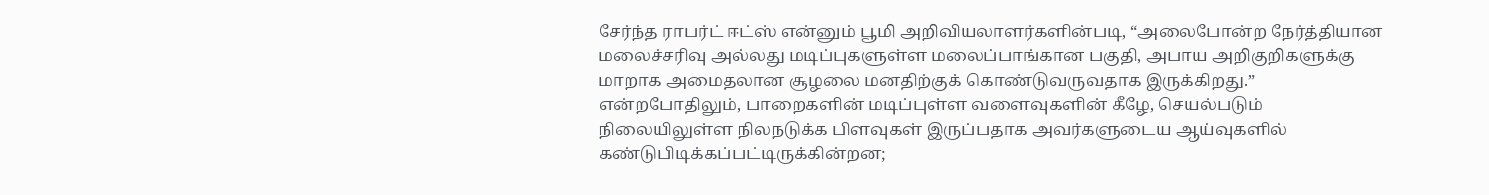சேர்ந்த ராபர்ட் ஈட்ஸ் என்னும் பூமி அறிவியலாளர்களின்படி, “அலைபோன்ற நேர்த்தியான மலைச்சரிவு அல்லது மடிப்புகளுள்ள மலைப்பாங்கான பகுதி, அபாய அறிகுறிகளுக்கு மாறாக அமைதலான சூழலை மனதிற்குக் கொண்டுவருவதாக இருக்கிறது.” என்றபோதிலும், பாறைகளின் மடிப்புள்ள வளைவுகளின் கீழே, செயல்படும் நிலையிலுள்ள நிலநடுக்க பிளவுகள் இருப்பதாக அவர்களுடைய ஆய்வுகளில் கண்டுபிடிக்கப்பட்டிருக்கின்றன;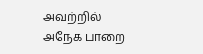அவற்றில் அநேக பாறை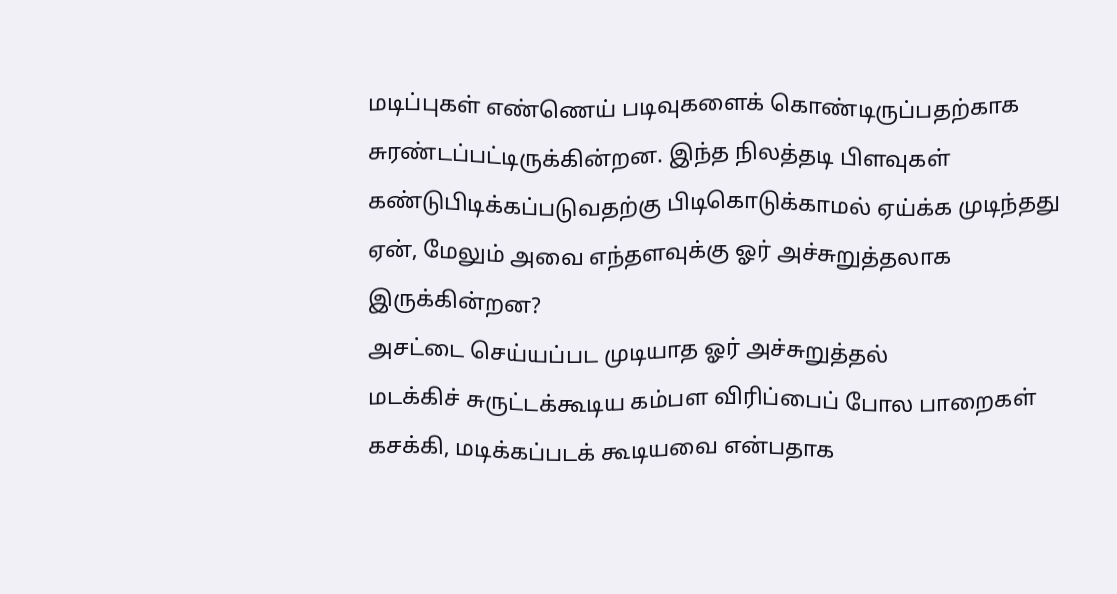மடிப்புகள் எண்ணெய் படிவுகளைக் கொண்டிருப்பதற்காக சுரண்டப்பட்டிருக்கின்றன. இந்த நிலத்தடி பிளவுகள் கண்டுபிடிக்கப்படுவதற்கு பிடிகொடுக்காமல் ஏய்க்க முடிந்தது ஏன், மேலும் அவை எந்தளவுக்கு ஓர் அச்சுறுத்தலாக இருக்கின்றன?
அசட்டை செய்யப்பட முடியாத ஓர் அச்சுறுத்தல்
மடக்கிச் சுருட்டக்கூடிய கம்பள விரிப்பைப் போல பாறைகள் கசக்கி, மடிக்கப்படக் கூடியவை என்பதாக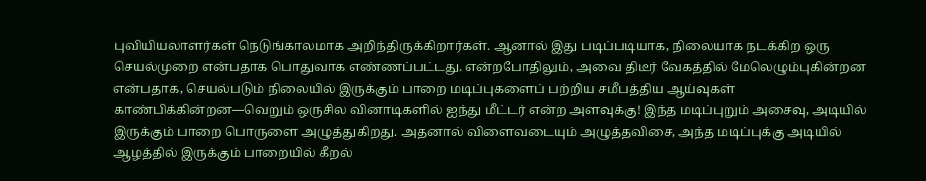புவியியலாளர்கள் நெடுங்காலமாக அறிந்திருக்கிறார்கள். ஆனால் இது படிப்படியாக, நிலையாக நடக்கிற ஒரு செயல்முறை என்பதாக பொதுவாக எண்ணப்பட்டது. என்றபோதிலும், அவை திடீர் வேகத்தில் மேலெழும்புகின்றன என்பதாக, செயல்படும் நிலையில் இருக்கும் பாறை மடிப்புகளைப் பற்றிய சமீபத்திய ஆய்வுகள் காண்பிக்கின்றன—வெறும் ஒருசில வினாடிகளில் ஐந்து மீட்டர் என்ற அளவுக்கு! இந்த மடிப்புறும் அசைவு, அடியில் இருக்கும் பாறை பொருளை அழுத்துகிறது. அதனால் விளைவடையும் அழுத்தவிசை, அந்த மடிப்புக்கு அடியில் ஆழத்தில் இருக்கும் பாறையில் கீறல்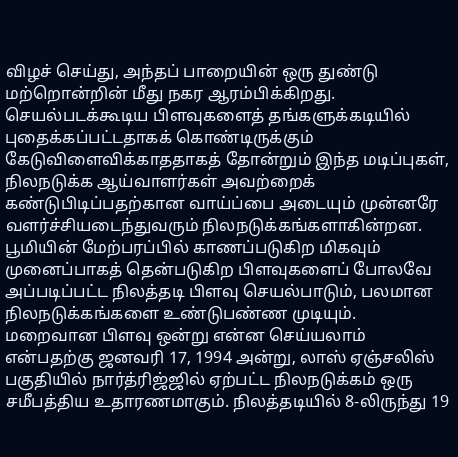விழச் செய்து, அந்தப் பாறையின் ஒரு துண்டு மற்றொன்றின் மீது நகர ஆரம்பிக்கிறது. செயல்படக்கூடிய பிளவுகளைத் தங்களுக்கடியில் புதைக்கப்பட்டதாகக் கொண்டிருக்கும் கேடுவிளைவிக்காததாகத் தோன்றும் இந்த மடிப்புகள், நிலநடுக்க ஆய்வாளர்கள் அவற்றைக் கண்டுபிடிப்பதற்கான வாய்ப்பை அடையும் முன்னரே வளர்ச்சியடைந்துவரும் நிலநடுக்கங்களாகின்றன. பூமியின் மேற்பரப்பில் காணப்படுகிற மிகவும் முனைப்பாகத் தென்படுகிற பிளவுகளைப் போலவே அப்படிப்பட்ட நிலத்தடி பிளவு செயல்பாடும், பலமான நிலநடுக்கங்களை உண்டுபண்ண முடியும்.
மறைவான பிளவு ஒன்று என்ன செய்யலாம் என்பதற்கு ஜனவரி 17, 1994 அன்று, லாஸ் ஏஞ்சலிஸ் பகுதியில் நார்த்ரிஜ்ஜில் ஏற்பட்ட நிலநடுக்கம் ஒரு சமீபத்திய உதாரணமாகும். நிலத்தடியில் 8-லிருந்து 19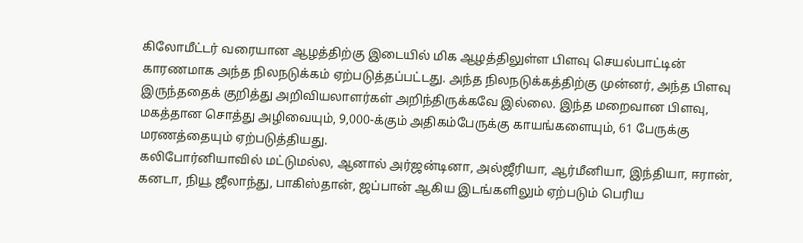கிலோமீட்டர் வரையான ஆழத்திற்கு இடையில் மிக ஆழத்திலுள்ள பிளவு செயல்பாட்டின் காரணமாக அந்த நிலநடுக்கம் ஏற்படுத்தப்பட்டது. அந்த நிலநடுக்கத்திற்கு முன்னர், அந்த பிளவு இருந்ததைக் குறித்து அறிவியலாளர்கள் அறிந்திருக்கவே இல்லை. இந்த மறைவான பிளவு, மகத்தான சொத்து அழிவையும், 9,000-க்கும் அதிகம்பேருக்கு காயங்களையும், 61 பேருக்கு மரணத்தையும் ஏற்படுத்தியது.
கலிபோர்னியாவில் மட்டுமல்ல, ஆனால் அர்ஜன்டினா, அல்ஜீரியா, ஆர்மீனியா, இந்தியா, ஈரான், கனடா, நியூ ஜீலாந்து, பாகிஸ்தான், ஜப்பான் ஆகிய இடங்களிலும் ஏற்படும் பெரிய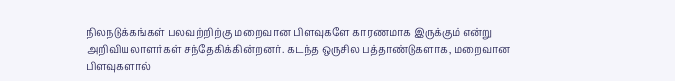நிலநடுக்கங்கள் பலவற்றிற்கு மறைவான பிளவுகளே காரணமாக இருக்கும் என்று அறிவியலாளர்கள் சந்தேகிக்கின்றனர். கடந்த ஒருசில பத்தாண்டுகளாக, மறைவான பிளவுகளால்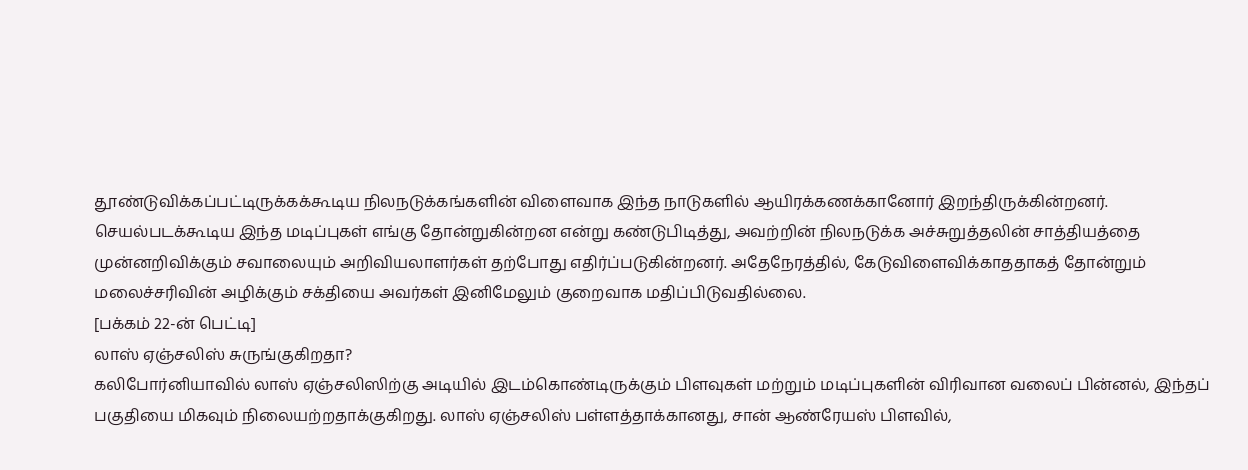தூண்டுவிக்கப்பட்டிருக்கக்கூடிய நிலநடுக்கங்களின் விளைவாக இந்த நாடுகளில் ஆயிரக்கணக்கானோர் இறந்திருக்கின்றனர்.
செயல்படக்கூடிய இந்த மடிப்புகள் எங்கு தோன்றுகின்றன என்று கண்டுபிடித்து, அவற்றின் நிலநடுக்க அச்சுறுத்தலின் சாத்தியத்தை முன்னறிவிக்கும் சவாலையும் அறிவியலாளர்கள் தற்போது எதிர்ப்படுகின்றனர். அதேநேரத்தில், கேடுவிளைவிக்காததாகத் தோன்றும் மலைச்சரிவின் அழிக்கும் சக்தியை அவர்கள் இனிமேலும் குறைவாக மதிப்பிடுவதில்லை.
[பக்கம் 22-ன் பெட்டி]
லாஸ் ஏஞ்சலிஸ் சுருங்குகிறதா?
கலிபோர்னியாவில் லாஸ் ஏஞ்சலிஸிற்கு அடியில் இடம்கொண்டிருக்கும் பிளவுகள் மற்றும் மடிப்புகளின் விரிவான வலைப் பின்னல், இந்தப் பகுதியை மிகவும் நிலையற்றதாக்குகிறது. லாஸ் ஏஞ்சலிஸ் பள்ளத்தாக்கானது, சான் ஆண்ரேயஸ் பிளவில்,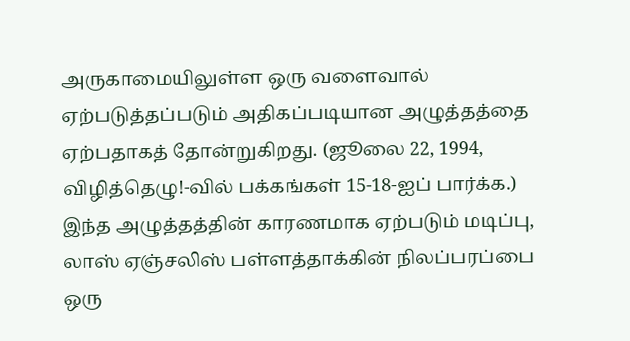அருகாமையிலுள்ள ஒரு வளைவால் ஏற்படுத்தப்படும் அதிகப்படியான அழுத்தத்தை ஏற்பதாகத் தோன்றுகிறது. (ஜூலை 22, 1994, விழித்தெழு!-வில் பக்கங்கள் 15-18-ஐப் பார்க்க.) இந்த அழுத்தத்தின் காரணமாக ஏற்படும் மடிப்பு, லாஸ் ஏஞ்சலிஸ் பள்ளத்தாக்கின் நிலப்பரப்பை ஒரு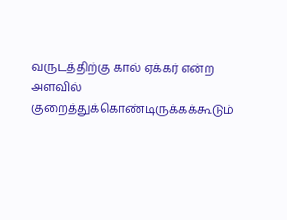வருடத்திற்கு கால் ஏக்கர் என்ற அளவில் குறைத்துக்கொண்டிருக்கக்கூடும்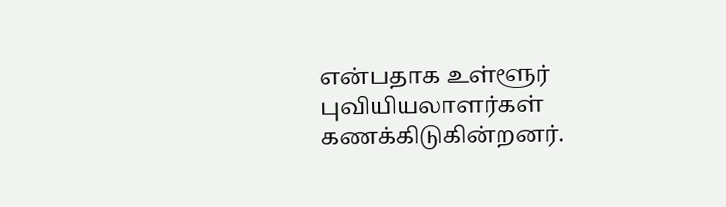என்பதாக உள்ளூர் புவியியலாளர்கள் கணக்கிடுகின்றனர்.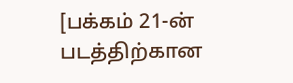[பக்கம் 21-ன் படத்திற்கான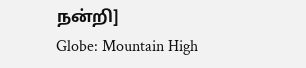நன்றி]
Globe: Mountain High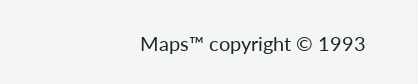Maps™ copyright © 1993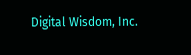Digital Wisdom, Inc.